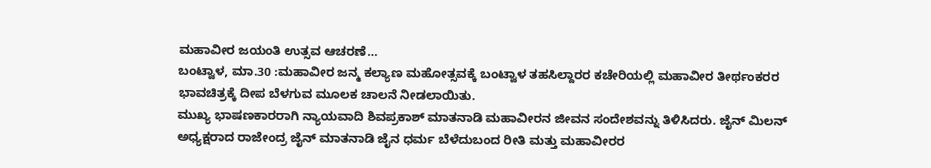ಮಹಾವೀರ ಜಯಂತಿ ಉತ್ಸವ ಆಚರಣೆ…
ಬಂಟ್ವಾಳ, ಮಾ.30 :ಮಹಾವೀರ ಜನ್ಮ ಕಲ್ಯಾಣ ಮಹೋತ್ಸವಕ್ಕೆ ಬಂಟ್ವಾಳ ತಹಸಿಲ್ದಾರರ ಕಚೇರಿಯಲ್ಲಿ ಮಹಾವೀರ ತೀರ್ಥಂಕರರ ಭಾವಚಿತ್ರಕ್ಕೆ ದೀಪ ಬೆಳಗುವ ಮೂಲಕ ಚಾಲನೆ ನೀಡಲಾಯಿತು.
ಮುಖ್ಯ ಭಾಷಣಕಾರರಾಗಿ ನ್ಯಾಯವಾದಿ ಶಿವಪ್ರಕಾಶ್ ಮಾತನಾಡಿ ಮಹಾವೀರನ ಜೀವನ ಸಂದೇಶವನ್ನು ತಿಳಿಸಿದರು. ಜೈನ್ ಮಿಲನ್ ಅಧ್ಯಕ್ಷರಾದ ರಾಜೇಂದ್ರ ಜೈನ್ ಮಾತನಾಡಿ ಜೈನ ಧರ್ಮ ಬೆಳೆದುಬಂದ ರೀತಿ ಮತ್ತು ಮಹಾವೀರರ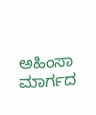ಅಹಿಂಸಾ ಮಾರ್ಗದ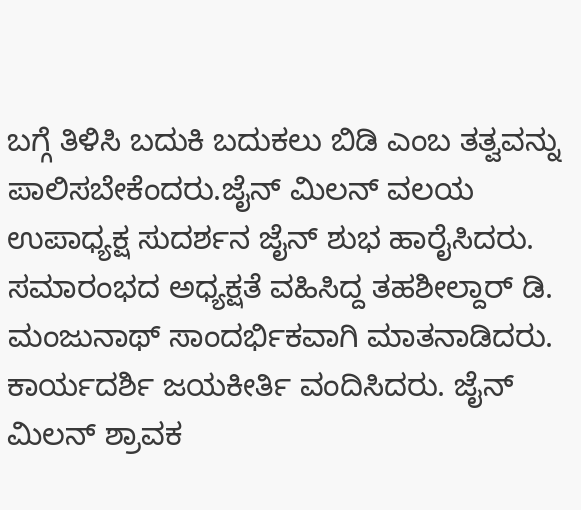ಬಗ್ಗೆ ತಿಳಿಸಿ ಬದುಕಿ ಬದುಕಲು ಬಿಡಿ ಎಂಬ ತತ್ವವನ್ನು ಪಾಲಿಸಬೇಕೆಂದರು.ಜೈನ್ ಮಿಲನ್ ವಲಯ ಉಪಾಧ್ಯಕ್ಷ ಸುದರ್ಶನ ಜೈನ್ ಶುಭ ಹಾರೈಸಿದರು. ಸಮಾರಂಭದ ಅಧ್ಯಕ್ಷತೆ ವಹಿಸಿದ್ದ ತಹಶೀಲ್ದಾರ್ ಡಿ. ಮಂಜುನಾಥ್ ಸಾಂದರ್ಭಿಕವಾಗಿ ಮಾತನಾಡಿದರು. ಕಾರ್ಯದರ್ಶಿ ಜಯಕೀರ್ತಿ ವಂದಿಸಿದರು. ಜೈನ್ ಮಿಲನ್ ಶ್ರಾವಕ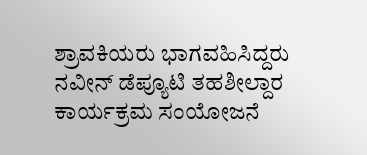ಶ್ರಾವಕಿಯರು ಭಾಗವಹಿಸಿದ್ದರು ನವೀನ್ ಡೆಪ್ಯೂಟಿ ತಹಶೀಲ್ದಾರ ಕಾರ್ಯಕ್ರಮ ಸಂಯೋಜನೆ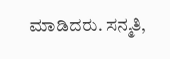ಮಾಡಿದರು. ಸನ್ಮತಿ,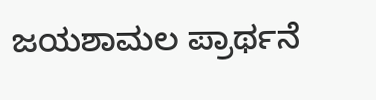ಜಯಶಾಮಲ ಪ್ರಾರ್ಥನೆ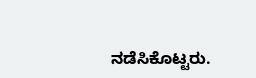ನಡೆಸಿಕೊಟ್ಟರು.